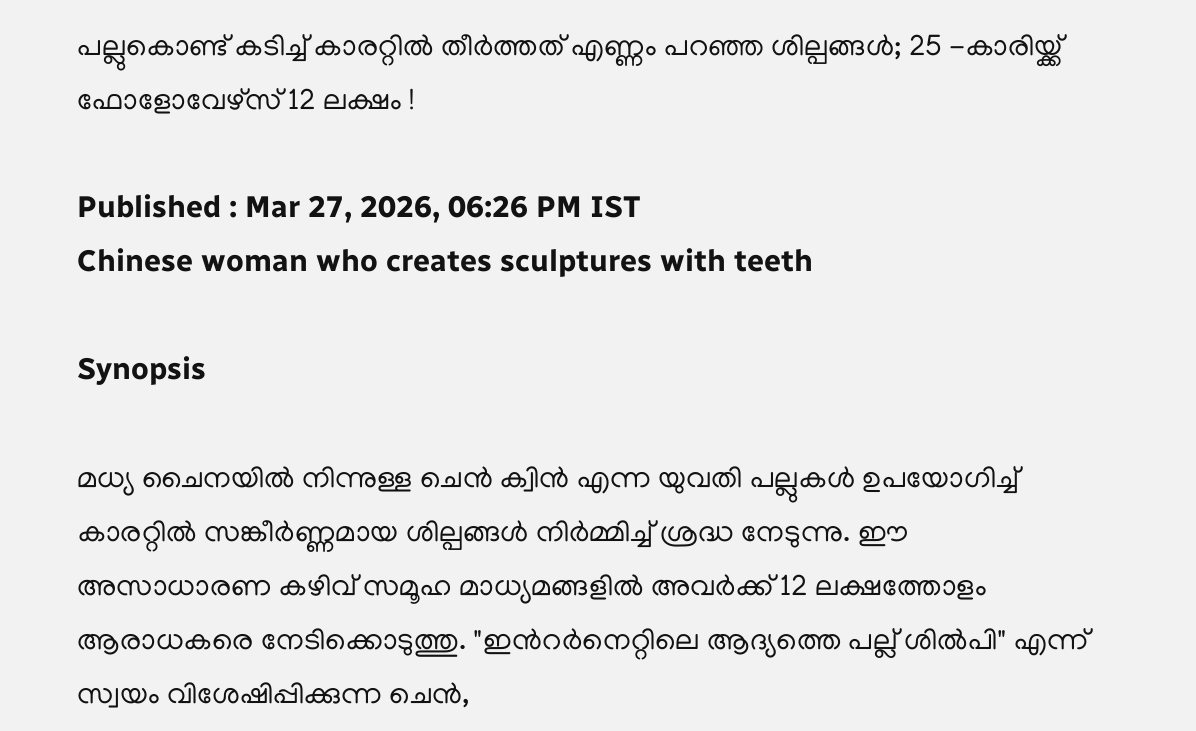പല്ലുകൊണ്ട് കടിച്ച് കാരറ്റിൽ തീർത്തത് എണ്ണം പറഞ്ഞ ശില്പങ്ങൾ; 25 -കാരിയ്ക്ക് ഫോളോവേഴ്സ് 12 ലക്ഷം !

Published : Mar 27, 2026, 06:26 PM IST
Chinese woman who creates sculptures with teeth

Synopsis

മധ്യ ചൈനയിൽ നിന്നുള്ള ചെൻ ക്വിൻ എന്ന യുവതി പല്ലുകൾ ഉപയോഗിച്ച് കാരറ്റിൽ സങ്കീർണ്ണമായ ശില്പങ്ങൾ നിർമ്മിച്ച് ശ്രദ്ധ നേടുന്നു. ഈ അസാധാരണ കഴിവ് സമൂഹ മാധ്യമങ്ങളിൽ അവർക്ക് 12 ലക്ഷത്തോളം ആരാധകരെ നേടിക്കൊടുത്തു. "ഇന്‍റർനെറ്റിലെ ആദ്യത്തെ പല്ല് ശിൽപി" എന്ന് സ്വയം വിശേഷിപ്പിക്കുന്ന ചെൻ,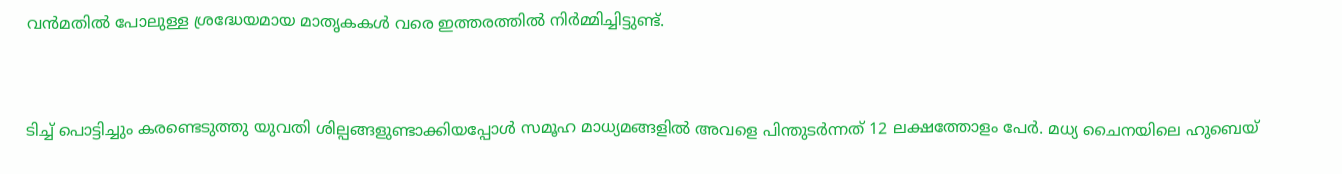വൻമതിൽ പോലുള്ള ശ്രദ്ധേയമായ മാതൃകകൾ വരെ ഇത്തരത്തിൽ നിർമ്മിച്ചിട്ടുണ്ട്.



ടിച്ച് പൊട്ടിച്ചും കരണ്ടെടുത്തു യുവതി ശില്പങ്ങളുണ്ടാക്കിയപ്പോൾ സമൂഹ മാധ്യമങ്ങളിൽ അവളെ പിന്തുടർന്നത് 12 ലക്ഷത്തോളം പേർ. മധ്യ ചൈനയിലെ ഹുബെയ്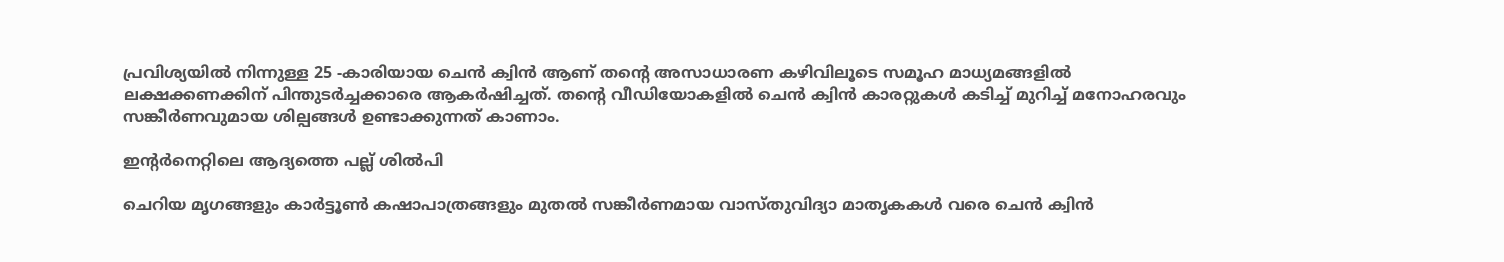പ്രവിശ്യയിൽ നിന്നുള്ള 25 -കാരിയായ ചെൻ ക്വിൻ ആണ് തന്‍റെ അസാധാരണ കഴിവിലൂടെ സമൂഹ മാധ്യമങ്ങളിൽ ലക്ഷക്കണക്കിന് പിന്തുടർച്ചക്കാരെ ആകർഷിച്ചത്. തന്‍റെ വീഡിയോകളിൽ ചെൻ ക്വിൻ കാരറ്റുകൾ കടിച്ച് മുറിച്ച് മനോഹരവും സങ്കീർണവുമായ ശില്പങ്ങൾ ഉണ്ടാക്കുന്നത് കാണാം.

ഇന്‍റർനെറ്റിലെ ആദ്യത്തെ പല്ല് ശിൽപി

ചെറിയ മൃഗങ്ങളും കാർട്ടൂണ്‍ കഷാപാത്രങ്ങളും മുതൽ സങ്കീർണമായ വാസ്തുവിദ്യാ മാതൃകകൾ വരെ ചെൻ ക്വിൻ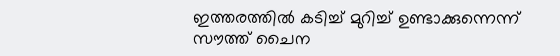ഇത്തരത്തിൽ കടിച്ച് മുറിച്ച് ഉണ്ടാക്കുന്നെന്ന് സൗത്ത് ചൈന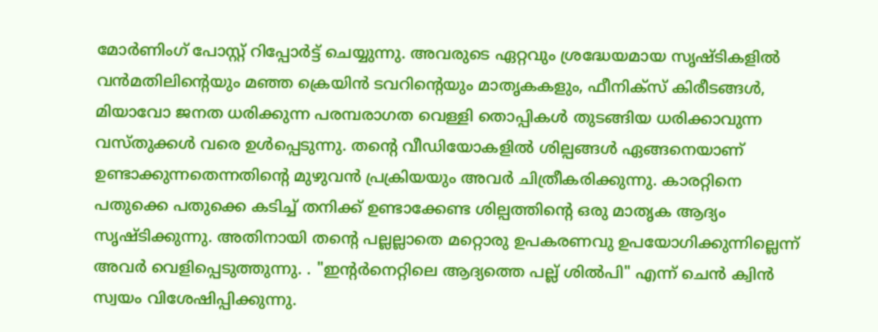മോർണിംഗ് പോസ്റ്റ് റിപ്പോര്‍ട്ട് ചെയ്യുന്നു. അവരുടെ ഏറ്റവും ശ്രദ്ധേയമായ സൃഷ്ടികളിൽ വൻമതിലിന്‍റെയും മഞ്ഞ ക്രെയിൻ ടവറിന്‍റെയും മാതൃകകളും, ഫീനിക്സ് കിരീടങ്ങൾ, മിയാവോ ജനത ധരിക്കുന്ന പരമ്പരാഗത വെള്ളി തൊപ്പികൾ തുടങ്ങിയ ധരിക്കാവുന്ന വസ്തുക്കൾ വരെ ഉൾപ്പെടുന്നു. തന്‍റെ വീഡിയോകളിൽ ശില്പങ്ങൾ ഏങ്ങനെയാണ് ഉണ്ടാക്കുന്നതെന്നതിന്‍റെ മുഴുവന്‍ പ്രക്രിയയും അവർ ചിത്രീകരിക്കുന്നു. കാരറ്റിനെ പതുക്കെ പതുക്കെ കടിച്ച് തനിക്ക് ഉണ്ടാക്കേണ്ട ശില്പത്തിന്‍റെ ഒരു മാതൃക ആദ്യം സൃഷ്ടിക്കുന്നു. അതിനായി തന്‍റെ പല്ലല്ലാതെ മറ്റൊരു ഉപകരണവു ഉപയോഗിക്കുന്നില്ലെന്ന് അവ‍ർ വെളിപ്പെടുത്തുന്നു. . "ഇന്‍റർനെറ്റിലെ ആദ്യത്തെ പല്ല് ശിൽപി" എന്ന് ചെൻ ക്വിൻ സ്വയം വിശേഷിപ്പിക്കുന്നു.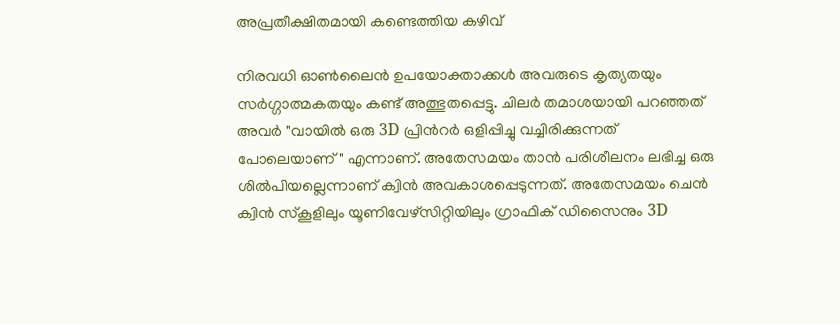അപ്രതീക്ഷിതമായി കണ്ടെത്തിയ കഴിവ്

നിരവധി ഓൺലൈൻ ഉപയോക്താക്കൾ അവരുടെ കൃത്യതയും സർഗ്ഗാത്മകതയും കണ്ട് അത്ഭുതപ്പെട്ടു. ചിലർ തമാശയായി പറഞ്ഞത് അവർ "വായിൽ ഒരു 3D പ്രിന്‍റർ ഒളിപ്പിച്ചു വച്ചിരിക്കുന്നത് പോലെയാണ്" എന്നാണ്. അതേസമയം താൻ പരിശീലനം ലഭിച്ച ഒരു ശിൽപിയല്ലെന്നാണ് ക്വിൻ അവകാശപ്പെടുന്നത്. അതേസമയം ചെൻ ക്വിൻ സ്കൂളിലും യൂണിവേഴ്സിറ്റിയിലും ഗ്രാഫിക് ഡിസൈനും 3D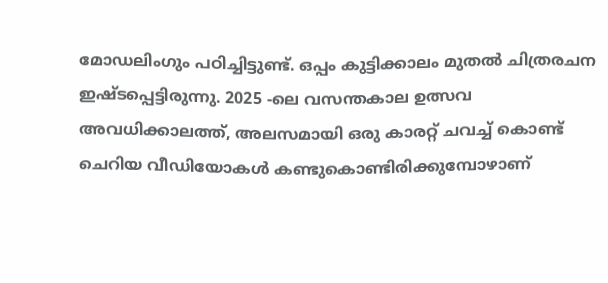മോഡലിംഗും പഠിച്ചിട്ടുണ്ട്. ഒപ്പം കുട്ടിക്കാലം മുതൽ ചിത്രരചന ഇഷ്ടപ്പെട്ടിരുന്നു. 2025 -ലെ വസന്തകാല ഉത്സവ അവധിക്കാലത്ത്, അലസമായി ഒരു കാരറ്റ് ചവച്ച് കൊണ്ട് ചെറിയ വീഡിയോകൾ കണ്ടുകൊണ്ടിരിക്കുമ്പോഴാണ്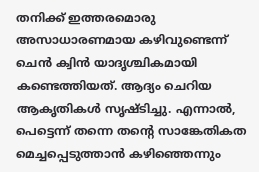തനിക്ക് ഇത്തരമൊരു അസാധാരണമായ കഴിവുണ്ടെന്ന് ചെൻ ക്വിൻ യാദൃശ്ചികമായി കണ്ടെത്തിയത്. ആദ്യം ചെറിയ ആകൃതികൾ സൃഷ്ടിച്ചു. എന്നാൽ, പെട്ടെന്ന് തന്നെ തന്‍റെ സാങ്കേതികത മെച്ചപ്പെടുത്താൻ കഴിഞ്ഞെന്നും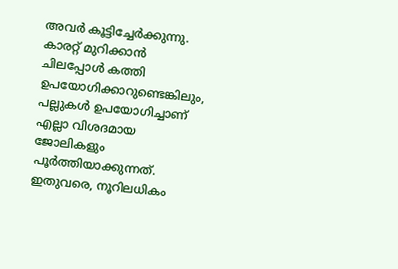അവർ കൂട്ടിച്ചേർക്കുന്നു. കാരറ്റ് മുറിക്കാൻ ചിലപ്പോൾ കത്തി ഉപയോഗിക്കാറുണ്ടെങ്കിലും, പല്ലുകൾ ഉപയോഗിച്ചാണ് എല്ലാ വിശദമായ ജോലികളും പൂർത്തിയാക്കുന്നത്. ഇതുവരെ, നൂറിലധികം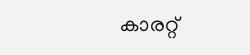കാരറ്റ്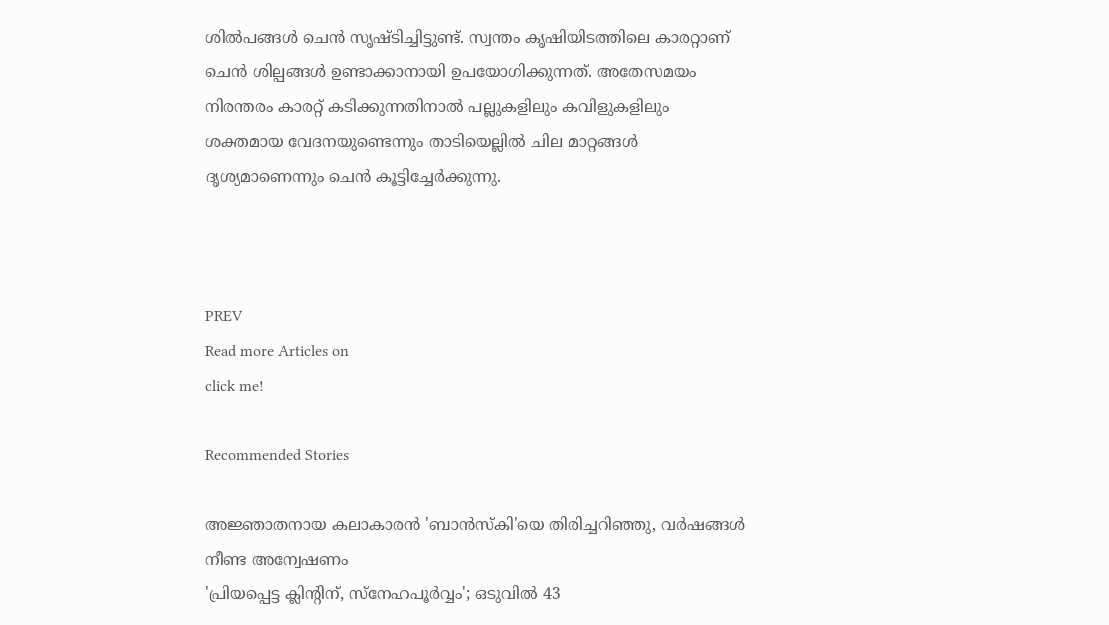ശിൽപങ്ങൾ ചെൻ സൃഷ്ടിച്ചിട്ടുണ്ട്. സ്വന്തം കൃഷിയിടത്തിലെ കാരറ്റാണ് ചെൻ ശില്പങ്ങൾ ഉണ്ടാക്കാനായി ഉപയോഗിക്കുന്നത്. അതേസമയം നിരന്തരം കാരറ്റ് കടിക്കുന്നതിനാൽ പല്ലുകളിലും കവിളുകളിലും ശക്തമായ വേദനയുണ്ടെന്നും താടിയെല്ലിൽ ചില മാറ്റങ്ങൾ ദൃശ്യമാണെന്നും ചെൻ കൂട്ടിച്ചേർക്കുന്നു.



PREV
Read more Articles on
click me!

Recommended Stories

അജ്ഞാതനായ കലാകാരൻ 'ബാൻസ്കി'യെ തിരിച്ചറിഞ്ഞു, വ‍ർഷങ്ങൾ നീണ്ട അന്വേഷണം
'പ്രിയപ്പെട്ട ക്ലിന്‍റിന്, സ്നേഹപൂർവ്വം'; ഒടുവിൽ 43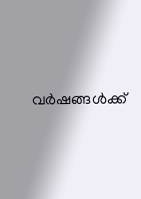വർഷങ്ങൾക്ക്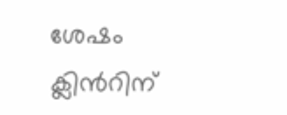ശേഷം ക്ലിൻറിന്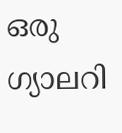ഒരു ഗ്യാലറി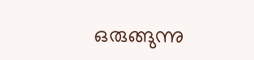ഒരുങ്ങുന്നു